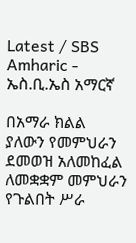Latest / SBS Amharic - ኤስ.ቢ.ኤስ አማርኛ

በአማራ ክልል ያለውን የመምህራን ደመወዝ አለመከፈል ለመቋቋም መምህራን የጉልበት ሥራ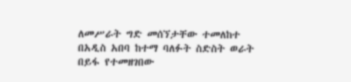ለመሥራት ግድ መሰኘታቸው ተመለከተ
በአዲስ አበባ ከተማ ባለፉት ስድስት ወራት በይፋ የተመዘገበው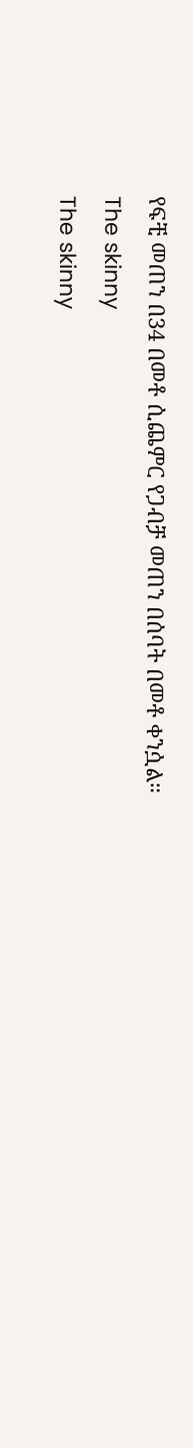የፍቺ መጠን በ34 በመቶ ሲጨምር የጋብቻ መጠን በሰባት በመቶ ቀንሷል።
The skinny
The skinny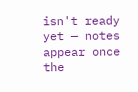isn't ready yet — notes appear once the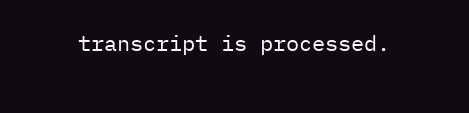transcript is processed.